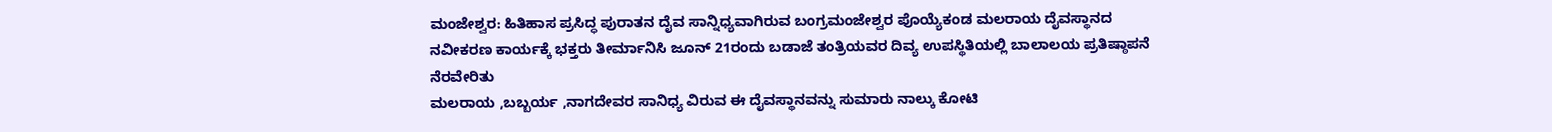ಮಂಜೇಶ್ವರ: ಹಿತಿಹಾಸ ಪ್ರಸಿದ್ಧ ಪುರಾತನ ದೈವ ಸಾನ್ನಿಧ್ಯವಾಗಿರುವ ಬಂಗ್ರಮಂಜೇಶ್ವರ ಪೊಯ್ಯೆಕಂಡ ಮಲರಾಯ ದೈವಸ್ಥಾನದ ನವೀಕರಣ ಕಾರ್ಯಕ್ಕೆ ಭಕ್ತರು ತೀರ್ಮಾನಿಸಿ ಜೂನ್ 21ರಂದು ಬಡಾಜೆ ತಂತ್ರಿಯವರ ದಿವ್ಯ ಉಪಸ್ಥಿತಿಯಲ್ಲಿ ಬಾಲಾಲಯ ಪ್ರತಿಷ್ಠಾಪನೆ ನೆರವೇರಿತು
ಮಲರಾಯ ,ಬಬ್ಬರ್ಯ ,ನಾಗದೇವರ ಸಾನಿಧ್ಯ ವಿರುವ ಈ ದೈವಸ್ಥಾನವನ್ನು ಸುಮಾರು ನಾಲ್ಕು ಕೋಟಿ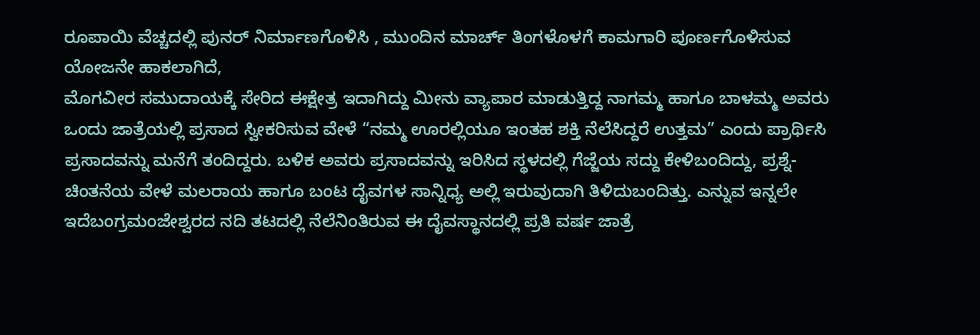ರೂಪಾಯಿ ವೆಚ್ಚದಲ್ಲಿ ಪುನರ್ ನಿರ್ಮಾಣಗೊಳಿಸಿ , ಮುಂದಿನ ಮಾರ್ಚ್ ತಿಂಗಳೊಳಗೆ ಕಾಮಗಾರಿ ಪೂರ್ಣಗೊಳಿಸುವ ಯೋಜನೇ ಹಾಕಲಾಗಿದೆ,
ಮೊಗವೀರ ಸಮುದಾಯಕ್ಕೆ ಸೇರಿದ ಈಕ್ಷೇತ್ರ ಇದಾಗಿದ್ದು ಮೀನು ವ್ಯಾಪಾರ ಮಾಡುತ್ತಿದ್ದ ನಾಗಮ್ಮ ಹಾಗೂ ಬಾಳಮ್ಮ ಅವರು ಒಂದು ಜಾತ್ರೆಯಲ್ಲಿ ಪ್ರಸಾದ ಸ್ವೀಕರಿಸುವ ವೇಳೆ “ನಮ್ಮ ಊರಲ್ಲಿಯೂ ಇಂತಹ ಶಕ್ತಿ ನೆಲೆಸಿದ್ದರೆ ಉತ್ತಮ” ಎಂದು ಪ್ರಾರ್ಥಿಸಿ ಪ್ರಸಾದವನ್ನು ಮನೆಗೆ ತಂದಿದ್ದರು. ಬಳಿಕ ಅವರು ಪ್ರಸಾದವನ್ನು ಇರಿಸಿದ ಸ್ಥಳದಲ್ಲಿ ಗೆಜ್ಜೆಯ ಸದ್ದು ಕೇಳಿಬಂದಿದ್ದು, ಪ್ರಶ್ನೆ-ಚಿಂತನೆಯ ವೇಳೆ ಮಲರಾಯ ಹಾಗೂ ಬಂಟ ದೈವಗಳ ಸಾನ್ನಿಧ್ಯ ಅಲ್ಲಿ ಇರುವುದಾಗಿ ತಿಳಿದುಬಂದಿತ್ತು. ಎನ್ನುವ ಇನ್ನಲೇ ಇದೆಬಂಗ್ರಮಂಜೇಶ್ವರದ ನದಿ ತಟದಲ್ಲಿ ನೆಲೆನಿಂತಿರುವ ಈ ದೈವಸ್ಥಾನದಲ್ಲಿ ಪ್ರತಿ ವರ್ಷ ಜಾತ್ರೆ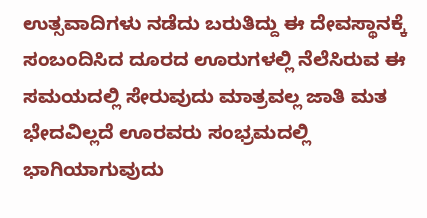ಉತ್ಸವಾದಿಗಳು ನಡೆದು ಬರುತಿದ್ದು ಈ ದೇವಸ್ಥಾನಕ್ಕೆ ಸಂಬಂದಿಸಿದ ದೂರದ ಊರುಗಳಲ್ಲಿ ನೆಲೆಸಿರುವ ಈ ಸಮಯದಲ್ಲಿ ಸೇರುವುದು ಮಾತ್ರವಲ್ಲ ಜಾತಿ ಮತ ಭೇದವಿಲ್ಲದೆ ಊರವರು ಸಂಭ್ರಮದಲ್ಲಿ ಭಾಗಿಯಾಗುವುದು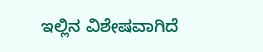ಇಲ್ಲಿನ ವಿಶೇಷವಾಗಿದೆ